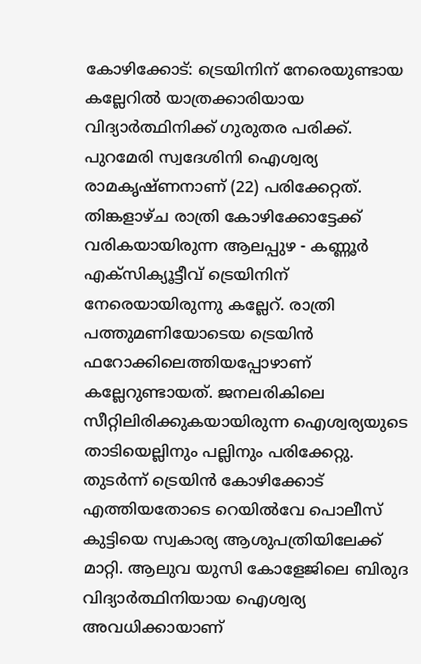കോഴിക്കോട്: ട്രെയിനിന് നേരെയുണ്ടായ കല്ലേറിൽ യാത്രക്കാരിയായ വിദ്യാർത്ഥിനിക്ക് ഗുരുതര പരിക്ക്. പുറമേരി സ്വദേശിനി ഐശ്വര്യ രാമകൃഷ്ണനാണ് (22) പരിക്കേറ്റത്. തിങ്കളാഴ്ച രാത്രി കോഴിക്കോട്ടേക്ക് വരികയായിരുന്ന ആലപ്പുഴ - കണ്ണൂർ എക്സിക്യൂട്ടീവ് ട്രെയിനിന് നേരെയായിരുന്നു കല്ലേറ്. രാത്രി പത്തുമണിയോടെയ ട്രെയിൻ ഫറോക്കിലെത്തിയപ്പോഴാണ് കല്ലേറുണ്ടായത്. ജനലരികിലെ സീറ്റിലിരിക്കുകയായിരുന്ന ഐശ്വര്യയുടെ താടിയെല്ലിനും പല്ലിനും പരിക്കേറ്റു.
തുടർന്ന് ട്രെയിൻ കോഴിക്കോട് എത്തിയതോടെ റെയിൽവേ പൊലീസ് കുട്ടിയെ സ്വകാര്യ ആശുപത്രിയിലേക്ക് മാറ്റി. ആലുവ യുസി കോളേജിലെ ബിരുദ വിദ്യാർത്ഥിനിയായ ഐശ്വര്യ അവധിക്കായാണ്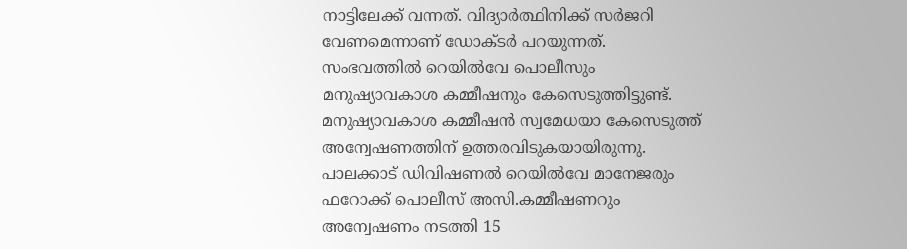നാട്ടിലേക്ക് വന്നത്. വിദ്യാർത്ഥിനിക്ക് സർജറി വേണമെന്നാണ് ഡോക്ടർ പറയുന്നത്. സംഭവത്തിൽ റെയിൽവേ പൊലീസും മനുഷ്യാവകാശ കമ്മീഷനും കേസെടുത്തിട്ടുണ്ട്. മനുഷ്യാവകാശ കമ്മീഷൻ സ്വമേധയാ കേസെടുത്ത് അന്വേഷണത്തിന് ഉത്തരവിടുകയായിരുന്നു. പാലക്കാട് ഡിവിഷണൽ റെയിൽവേ മാനേജരും ഫറോക്ക് പൊലീസ് അസി.കമ്മീഷണറും അന്വേഷണം നടത്തി 15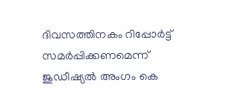ദിവസത്തിനകം റിപ്പോർട്ട് സമർപ്പിക്കണമെന്ന് ജുഡീഷ്യൽ അംഗം കെ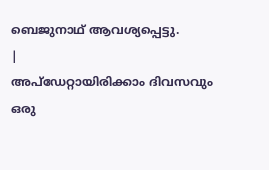ബെജുനാഥ് ആവശ്യപ്പെട്ടു.
|
അപ്ഡേറ്റായിരിക്കാം ദിവസവും
ഒരു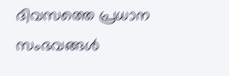ദിവസത്തെ പ്രധാന സംഭവങ്ങൾ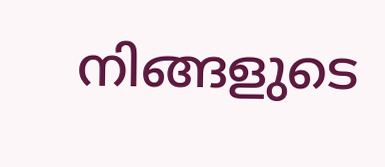നിങ്ങളുടെ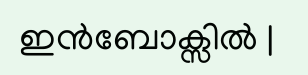ഇൻബോക്സിൽ |